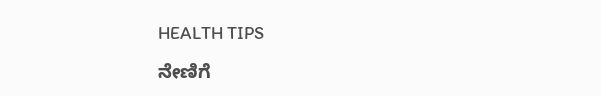HEALTH TIPS

ನೇಣಿಗೆ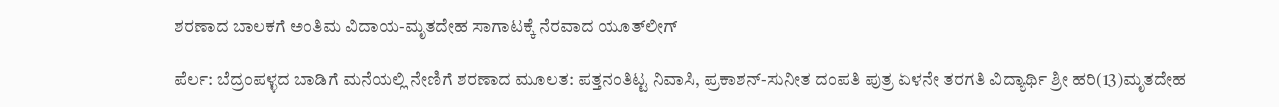ಶರಣಾದ ಬಾಲಕಗೆ ಅಂತಿಮ ವಿದಾಯ-ಮೃತದೇಹ ಸಾಗಾಟಕ್ಕೆ ನೆರವಾದ ಯೂತ್‍ಲೀಗ್

ಪೆರ್ಲ: ಬೆದ್ರಂಪಳ್ಳದ ಬಾಡಿಗೆ ಮನೆಯಲ್ಲಿ ನೇಣಿಗೆ ಶರಣಾದ ಮೂಲತ: ಪತ್ತನಂತಿಟ್ಟ ನಿವಾಸಿ, ಪ್ರಕಾಶನ್-ಸುನೀತ ದಂಪತಿ ಪುತ್ರ ಏಳನೇ ತರಗತಿ ವಿದ್ಯಾರ್ಥಿ ಶ್ರೀ ಹರಿ(13)ಮೃತದೇಹ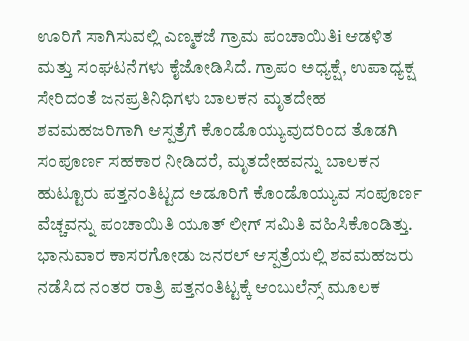ಊರಿಗೆ ಸಾಗಿಸುವಲ್ಲಿ ಎಣ್ಮಕಜೆ ಗ್ರಾಮ ಪಂಚಾಯಿತಿi ಆಡಳಿತ ಮತ್ತು ಸಂಘಟನೆಗಳು ಕೈಜೋಡಿಸಿದೆ. ಗ್ರಾಪಂ ಅಧ್ಯಕ್ಷೆ, ಉಪಾಧ್ಯಕ್ಷ ಸೇರಿದಂತೆ ಜನಪ್ರತಿನಿಧಿಗಳು ಬಾಲಕನ ಮೃತದೇಹ ಶವಮಹಜರಿಗಾಗಿ ಆಸ್ಪತ್ರೆಗೆ ಕೊಂಡೊಯ್ಯುವುದರಿಂದ ತೊಡಗಿ ಸಂಪೂರ್ಣ ಸಹಕಾರ ನೀಡಿದರೆ, ಮೃತದೇಹವನ್ನು ಬಾಲಕನ ಹುಟ್ಟೂರು ಪತ್ತನಂತಿಟ್ಟದ ಅಡೂರಿಗೆ ಕೊಂಡೊಯ್ಯುವ ಸಂಪೂರ್ಣ ವೆಚ್ಚವನ್ನು ಪಂಚಾಯಿತಿ ಯೂತ್ ಲೀಗ್ ಸಮಿತಿ ವಹಿಸಿಕೊಂಡಿತ್ತು. ಭಾನುವಾರ ಕಾಸರಗೋಡು ಜನರಲ್ ಆಸ್ಪತ್ರೆಯಲ್ಲಿ ಶವಮಹಜರು ನಡೆಸಿದ ನಂತರ ರಾತ್ರಿ ಪತ್ತನಂತಿಟ್ಟಕ್ಕೆ ಆಂಬುಲೆನ್ಸ್ ಮೂಲಕ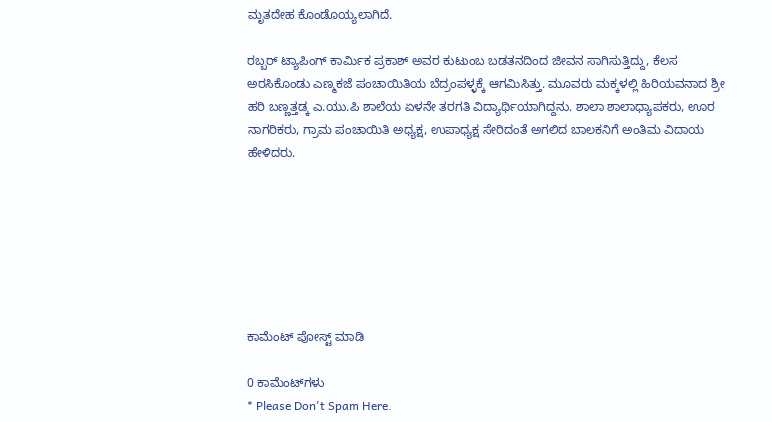ಮೃತದೇಹ ಕೊಂಡೊಯ್ಯಲಾಗಿದೆ.

ರಬ್ಬರ್ ಟ್ಯಾಪಿಂಗ್ ಕಾರ್ಮಿಕ ಪ್ರಕಾಶ್ ಅವರ ಕುಟುಂಬ ಬಡತನದಿಂದ ಜೀವನ ಸಾಗಿಸುತ್ತಿದ್ದು, ಕೆಲಸ ಅರಸಿಕೊಂಡು ಎಣ್ಮಕಜೆ ಪಂಚಾಯಿತಿಯ ಬೆದ್ರಂಪಳ್ಳಕ್ಕೆ ಆಗಮಿಸಿತ್ತು. ಮೂವರು ಮಕ್ಕಳಲ್ಲಿ ಹಿರಿಯವನಾದ ಶ್ರೀ ಹರಿ ಬಣ್ಣತ್ತಡ್ಕ ಎ.ಯು.ಪಿ ಶಾಲೆಯ ಏಳನೇ ತರಗತಿ ವಿದ್ಯಾರ್ಥಿಯಾಗಿದ್ದನು. ಶಾಲಾ ಶಾಲಾಧ್ಯಾಪಕರು, ಊರ ನಾಗರಿಕರು, ಗ್ರಾಮ ಪಂಚಾಯಿತಿ ಅಧ್ಯಕ್ಷ, ಉಪಾಧ್ಯಕ್ಷ ಸೇರಿದಂತೆ ಅಗಲಿದ ಬಾಲಕನಿಗೆ ಅಂತಿಮ ವಿದಾಯ ಹೇಳಿದರು.







ಕಾಮೆಂಟ್‌‌ ಪೋಸ್ಟ್‌ ಮಾಡಿ

0 ಕಾಮೆಂಟ್‌ಗಳು
* Please Don't Spam Here.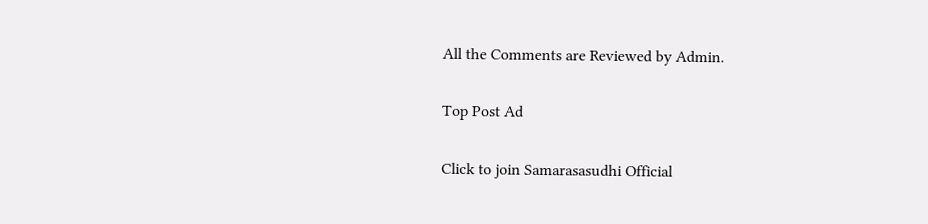All the Comments are Reviewed by Admin.

Top Post Ad

Click to join Samarasasudhi Official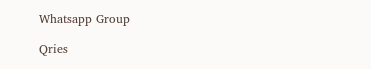Whatsapp Group

Qries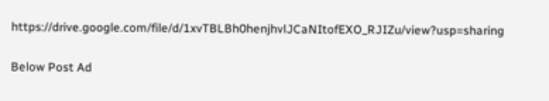https://drive.google.com/file/d/1xvTBLBh0henjhvlJCaNItofEXO_RJIZu/view?usp=sharing

Below Post Ad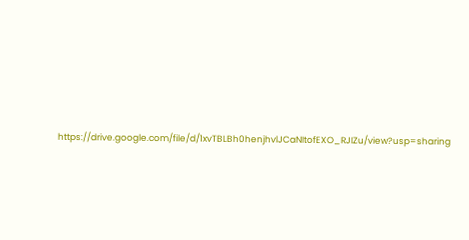https://drive.google.com/file/d/1xvTBLBh0henjhvlJCaNItofEXO_RJIZu/view?usp=sharing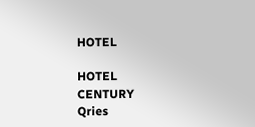HOTEL

HOTEL
CENTURY
Qries